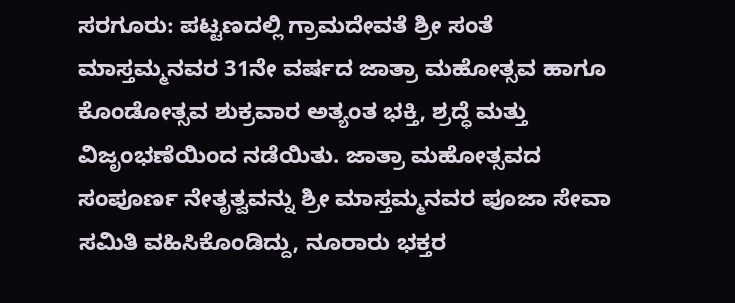ಸರಗೂರು: ಪಟ್ಟಣದಲ್ಲಿ ಗ್ರಾಮದೇವತೆ ಶ್ರೀ ಸಂತೆ ಮಾಸ್ತಮ್ಮನವರ 31ನೇ ವರ್ಷದ ಜಾತ್ರಾ ಮಹೋತ್ಸವ ಹಾಗೂ ಕೊಂಡೋತ್ಸವ ಶುಕ್ರವಾರ ಅತ್ಯಂತ ಭಕ್ತಿ, ಶ್ರದ್ಧೆ ಮತ್ತು ವಿಜೃಂಭಣೆಯಿಂದ ನಡೆಯಿತು. ಜಾತ್ರಾ ಮಹೋತ್ಸವದ ಸಂಪೂರ್ಣ ನೇತೃತ್ವವನ್ನು ಶ್ರೀ ಮಾಸ್ತಮ್ಮನವರ ಪೂಜಾ ಸೇವಾ ಸಮಿತಿ ವಹಿಸಿಕೊಂಡಿದ್ದು, ನೂರಾರು ಭಕ್ತರ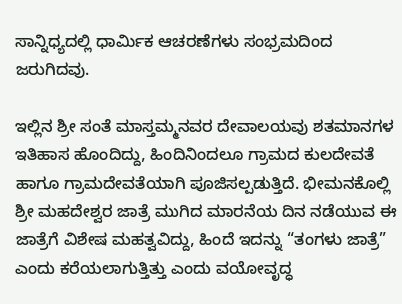ಸಾನ್ನಿಧ್ಯದಲ್ಲಿ ಧಾರ್ಮಿಕ ಆಚರಣೆಗಳು ಸಂಭ್ರಮದಿಂದ ಜರುಗಿದವು.

ಇಲ್ಲಿನ ಶ್ರೀ ಸಂತೆ ಮಾಸ್ತಮ್ಮನವರ ದೇವಾಲಯವು ಶತಮಾನಗಳ ಇತಿಹಾಸ ಹೊಂದಿದ್ದು, ಹಿಂದಿನಿಂದಲೂ ಗ್ರಾಮದ ಕುಲದೇವತೆ ಹಾಗೂ ಗ್ರಾಮದೇವತೆಯಾಗಿ ಪೂಜಿಸಲ್ಪಡುತ್ತಿದೆ. ಭೀಮನಕೊಲ್ಲಿ ಶ್ರೀ ಮಹದೇಶ್ವರ ಜಾತ್ರೆ ಮುಗಿದ ಮಾರನೆಯ ದಿನ ನಡೆಯುವ ಈ ಜಾತ್ರೆಗೆ ವಿಶೇಷ ಮಹತ್ವವಿದ್ದು, ಹಿಂದೆ ಇದನ್ನು “ತಂಗಳು ಜಾತ್ರೆ” ಎಂದು ಕರೆಯಲಾಗುತ್ತಿತ್ತು ಎಂದು ವಯೋವೃದ್ಧ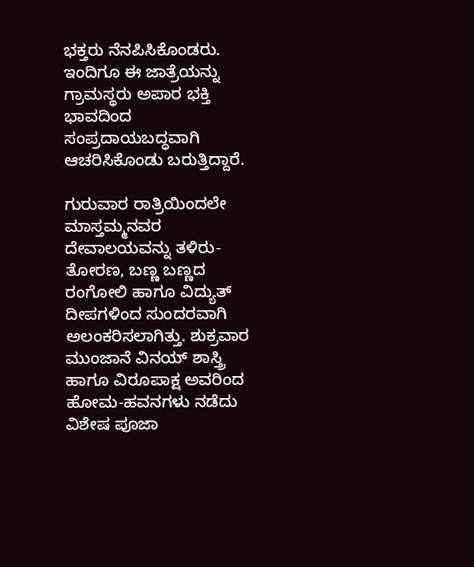ಭಕ್ತರು ನೆನಪಿಸಿಕೊಂಡರು. ಇಂದಿಗೂ ಈ ಜಾತ್ರೆಯನ್ನು ಗ್ರಾಮಸ್ಥರು ಅಪಾರ ಭಕ್ತಿ ಭಾವದಿಂದ ಸಂಪ್ರದಾಯಬದ್ಧವಾಗಿ ಆಚರಿಸಿಕೊಂಡು ಬರುತ್ತಿದ್ದಾರೆ.

ಗುರುವಾರ ರಾತ್ರಿಯಿಂದಲೇ ಮಾಸ್ತಮ್ಮನವರ ದೇವಾಲಯವನ್ನು ತಳಿರು- ತೋರಣ, ಬಣ್ಣ ಬಣ್ಣದ ರಂಗೋಲಿ ಹಾಗೂ ವಿದ್ಯುತ್ ದೀಪಗಳಿಂದ ಸುಂದರವಾಗಿ ಅಲಂಕರಿಸಲಾಗಿತ್ತು. ಶುಕ್ರವಾರ ಮುಂಜಾನೆ ವಿನಯ್ ಶಾಸ್ತ್ರಿ ಹಾಗೂ ವಿರೂಪಾಕ್ಷ ಅವರಿಂದ ಹೋಮ-ಹವನಗಳು ನಡೆದು ವಿಶೇಷ ಪೂಜಾ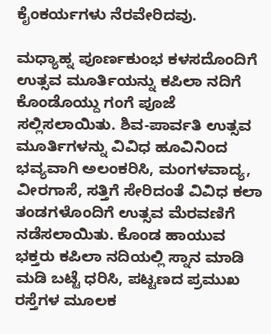ಕೈಂಕರ್ಯಗಳು ನೆರವೇರಿದವು.

ಮಧ್ಯಾಹ್ನ ಪೂರ್ಣಕುಂಭ ಕಳಸದೊಂದಿಗೆ ಉತ್ಸವ ಮೂರ್ತಿಯನ್ನು ಕಪಿಲಾ ನದಿಗೆ ಕೊಂಡೊಯ್ದು ಗಂಗೆ ಪೂಜೆ ಸಲ್ಲಿಸಲಾಯಿತು. ಶಿವ-ಪಾರ್ವತಿ ಉತ್ಸವ ಮೂರ್ತಿಗಳನ್ನು ವಿವಿಧ ಹೂವಿನಿಂದ ಭವ್ಯವಾಗಿ ಅಲಂಕರಿಸಿ, ಮಂಗಳವಾದ್ಯ, ವೀರಗಾಸೆ, ಸತ್ತಿಗೆ ಸೇರಿದಂತೆ ವಿವಿಧ ಕಲಾ ತಂಡಗಳೊಂದಿಗೆ ಉತ್ಸವ ಮೆರವಣಿಗೆ ನಡೆಸಲಾಯಿತು. ಕೊಂಡ ಹಾಯುವ ಭಕ್ತರು ಕಪಿಲಾ ನದಿಯಲ್ಲಿ ಸ್ನಾನ ಮಾಡಿ ಮಡಿ ಬಟ್ಟೆ ಧರಿಸಿ, ಪಟ್ಟಣದ ಪ್ರಮುಖ ರಸ್ತೆಗಳ ಮೂಲಕ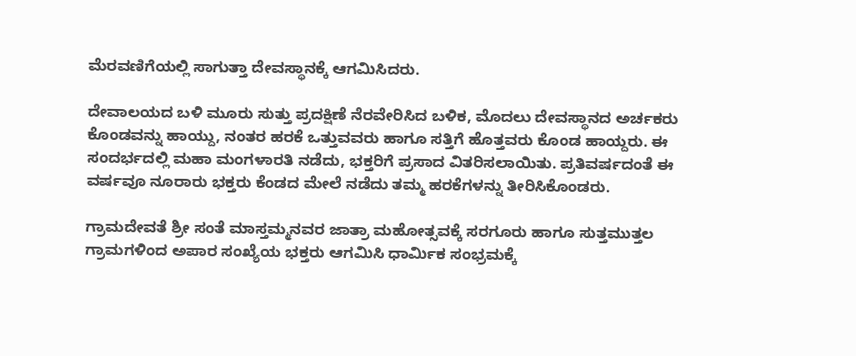ಮೆರವಣಿಗೆಯಲ್ಲಿ ಸಾಗುತ್ತಾ ದೇವಸ್ಥಾನಕ್ಕೆ ಆಗಮಿಸಿದರು.

ದೇವಾಲಯದ ಬಳಿ ಮೂರು ಸುತ್ತು ಪ್ರದಕ್ಷಿಣೆ ನೆರವೇರಿಸಿದ ಬಳಿಕ, ಮೊದಲು ದೇವಸ್ಥಾನದ ಅರ್ಚಕರು ಕೊಂಡವನ್ನು ಹಾಯ್ದು, ನಂತರ ಹರಕೆ ಒತ್ತುವವರು ಹಾಗೂ ಸತ್ತಿಗೆ ಹೊತ್ತವರು ಕೊಂಡ ಹಾಯ್ದರು. ಈ ಸಂದರ್ಭದಲ್ಲಿ ಮಹಾ ಮಂಗಳಾರತಿ ನಡೆದು, ಭಕ್ತರಿಗೆ ಪ್ರಸಾದ ವಿತರಿಸಲಾಯಿತು. ಪ್ರತಿವರ್ಷದಂತೆ ಈ ವರ್ಷವೂ ನೂರಾರು ಭಕ್ತರು ಕೆಂಡದ ಮೇಲೆ ನಡೆದು ತಮ್ಮ ಹರಕೆಗಳನ್ನು ತೀರಿಸಿಕೊಂಡರು.

ಗ್ರಾಮದೇವತೆ ಶ್ರೀ ಸಂತೆ ಮಾಸ್ತಮ್ಮನವರ ಜಾತ್ರಾ ಮಹೋತ್ಸವಕ್ಕೆ ಸರಗೂರು ಹಾಗೂ ಸುತ್ತಮುತ್ತಲ ಗ್ರಾಮಗಳಿಂದ ಅಪಾರ ಸಂಖ್ಯೆಯ ಭಕ್ತರು ಆಗಮಿಸಿ ಧಾರ್ಮಿಕ ಸಂಭ್ರಮಕ್ಕೆ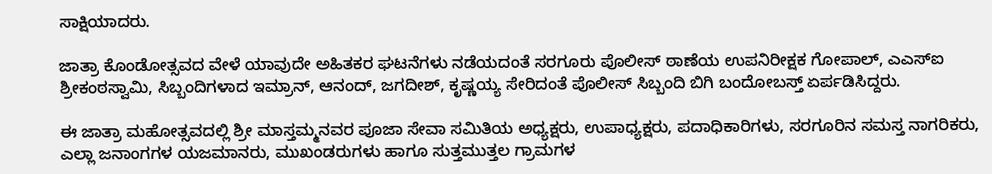ಸಾಕ್ಷಿಯಾದರು.

ಜಾತ್ರಾ ಕೊಂಡೋತ್ಸವದ ವೇಳೆ ಯಾವುದೇ ಅಹಿತಕರ ಘಟನೆಗಳು ನಡೆಯದಂತೆ ಸರಗೂರು ಪೊಲೀಸ್ ಠಾಣೆಯ ಉಪನಿರೀಕ್ಷಕ ಗೋಪಾಲ್, ಎಎಸ್ಐ ಶ್ರೀಕಂಠಸ್ವಾಮಿ, ಸಿಬ್ಬಂದಿಗಳಾದ ಇಮ್ರಾನ್, ಆನಂದ್, ಜಗದೀಶ್, ಕೃಷ್ಣಯ್ಯ ಸೇರಿದಂತೆ ಪೊಲೀಸ್ ಸಿಬ್ಬಂದಿ ಬಿಗಿ ಬಂದೋಬಸ್ತ್ ಏರ್ಪಡಿಸಿದ್ದರು.

ಈ ಜಾತ್ರಾ ಮಹೋತ್ಸವದಲ್ಲಿ ಶ್ರೀ ಮಾಸ್ತಮ್ಮನವರ ಪೂಜಾ ಸೇವಾ ಸಮಿತಿಯ ಅಧ್ಯಕ್ಷರು, ಉಪಾಧ್ಯಕ್ಷರು, ಪದಾಧಿಕಾರಿಗಳು, ಸರಗೂರಿನ ಸಮಸ್ತ ನಾಗರಿಕರು, ಎಲ್ಲಾ ಜನಾಂಗಗಳ ಯಜಮಾನರು, ಮುಖಂಡರುಗಳು ಹಾಗೂ ಸುತ್ತಮುತ್ತಲ ಗ್ರಾಮಗಳ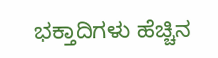ಭಕ್ತಾದಿಗಳು ಹೆಚ್ಚಿನ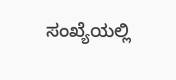ಸಂಖ್ಯೆಯಲ್ಲಿ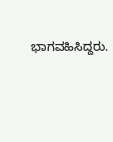ಭಾಗವಹಿಸಿದ್ದರು.